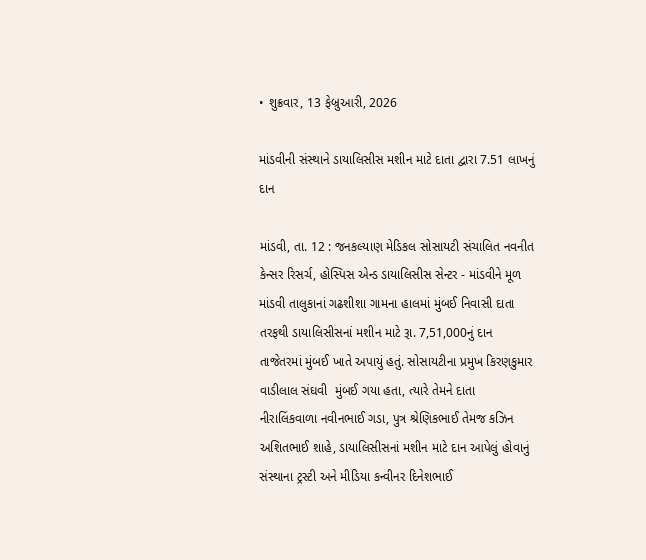• શુક્રવાર, 13 ફેબ્રુઆરી, 2026

માંડવીની સંસ્થાને ડાયાલિસીસ મશીન માટે દાતા દ્વારા 7.51 લાખનું દાન

માંડવી, તા. 12 : જનકલ્યાણ મેડિકલ સોસાયટી સંચાલિત નવનીત કેન્સર રિસર્ચ, હોસ્પિસ એન્ડ ડાયાલિસીસ સેન્ટર - માંડવીને મૂળ માંડવી તાલુકાનાં ગઢશીશા ગામના હાલમાં મુંબઈ નિવાસી દાતા તરફથી ડાયાલિસીસનાં મશીન માટે રૂા. 7,51,000નું દાન તાજેતરમાં મુંબઈ ખાતે અપાયું હતું. સોસાયટીના પ્રમુખ કિરણકુમાર વાડીલાલ સંઘવી  મુંબઈ ગયા હતા, ત્યારે તેમને દાતા નીરાલિંકવાળા નવીનભાઈ ગડા, પુત્ર શ્રેણિકભાઈ તેમજ કઝિન અશિતભાઈ શાહે, ડાયાલિસીસનાં મશીન માટે દાન આપેલું હોવાનું સંસ્થાના ટ્રસ્ટી અને મીડિયા કન્વીનર દિનેશભાઈ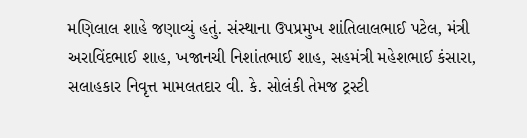મણિલાલ શાહે જણાવ્યું હતું. સંસ્થાના ઉપપ્રમુખ શાંતિલાલભાઈ પટેલ, મંત્રી અરાવિંદભાઈ શાહ, ખજાનચી નિશાંતભાઈ શાહ, સહમંત્રી મહેશભાઈ કંસારા, સલાહકાર નિવૃત્ત મામલતદાર વી. કે. સોલંકી તેમજ ટ્રસ્ટી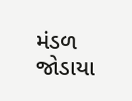મંડળ જોડાયા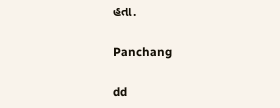હતા.

Panchang

dd